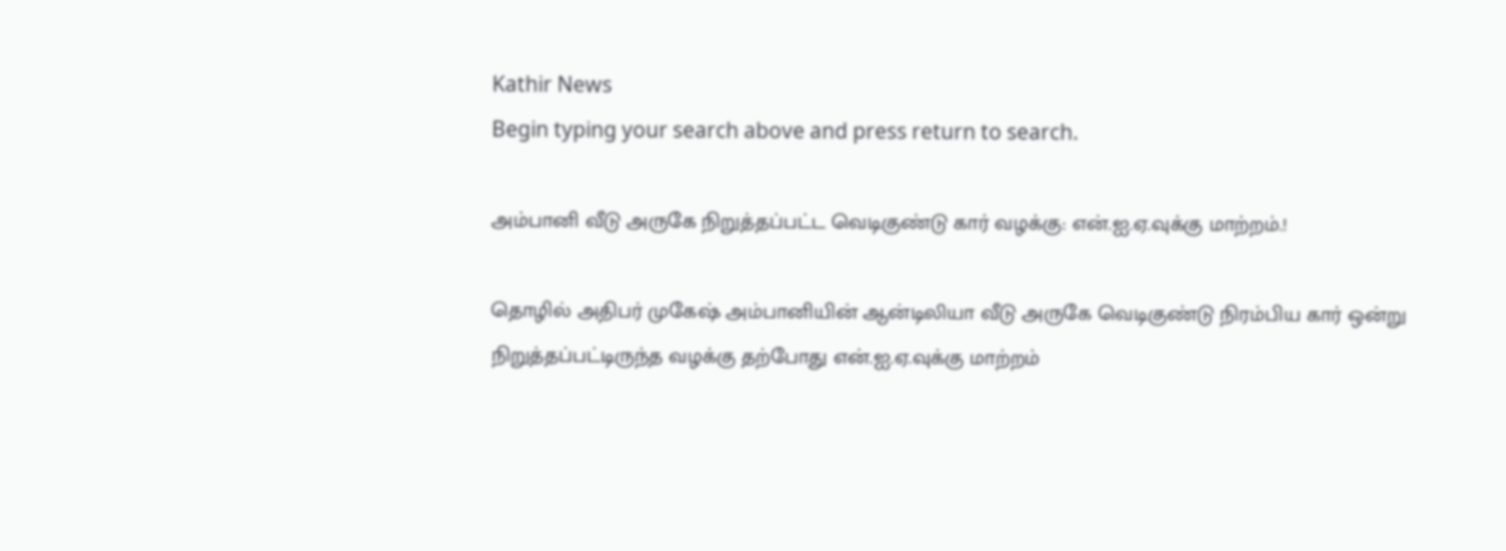Kathir News
Begin typing your search above and press return to search.

அம்பானி வீடு அருகே நிறுத்தப்பட்ட வெடிகுண்டு கார் வழக்கு: என்.ஐ.ஏ.வுக்கு மாற்றம்.!

தொழில் அதிபர் முகேஷ் அம்பானியின் ஆன்டிலியா வீடு அருகே வெடிகுண்டு நிரம்பிய கார் ஒன்று நிறுத்தப்பட்டிருந்த வழக்கு தற்போது என்.ஐ.ஏ.வுக்கு மாற்றம்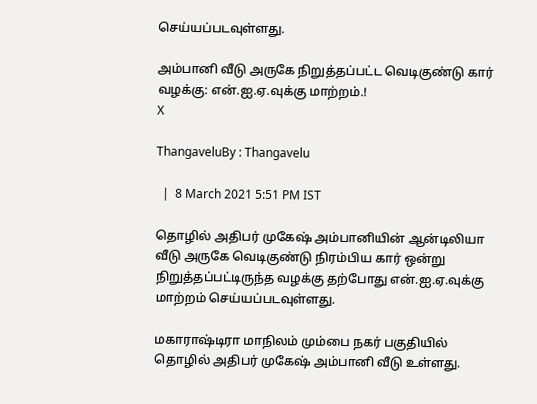செய்யப்படவுள்ளது.

அம்பானி வீடு அருகே நிறுத்தப்பட்ட வெடிகுண்டு கார் வழக்கு: என்.ஐ.ஏ.வுக்கு மாற்றம்.!
X

ThangaveluBy : Thangavelu

  |  8 March 2021 5:51 PM IST

தொழில் அதிபர் முகேஷ் அம்பானியின் ஆன்டிலியா வீடு அருகே வெடிகுண்டு நிரம்பிய கார் ஒன்று நிறுத்தப்பட்டிருந்த வழக்கு தற்போது என்.ஐ.ஏ.வுக்கு மாற்றம் செய்யப்படவுள்ளது.

மகாராஷ்டிரா மாநிலம் மும்பை நகர் பகுதியில் தொழில் அதிபர் முகேஷ் அம்பானி வீடு உள்ளது.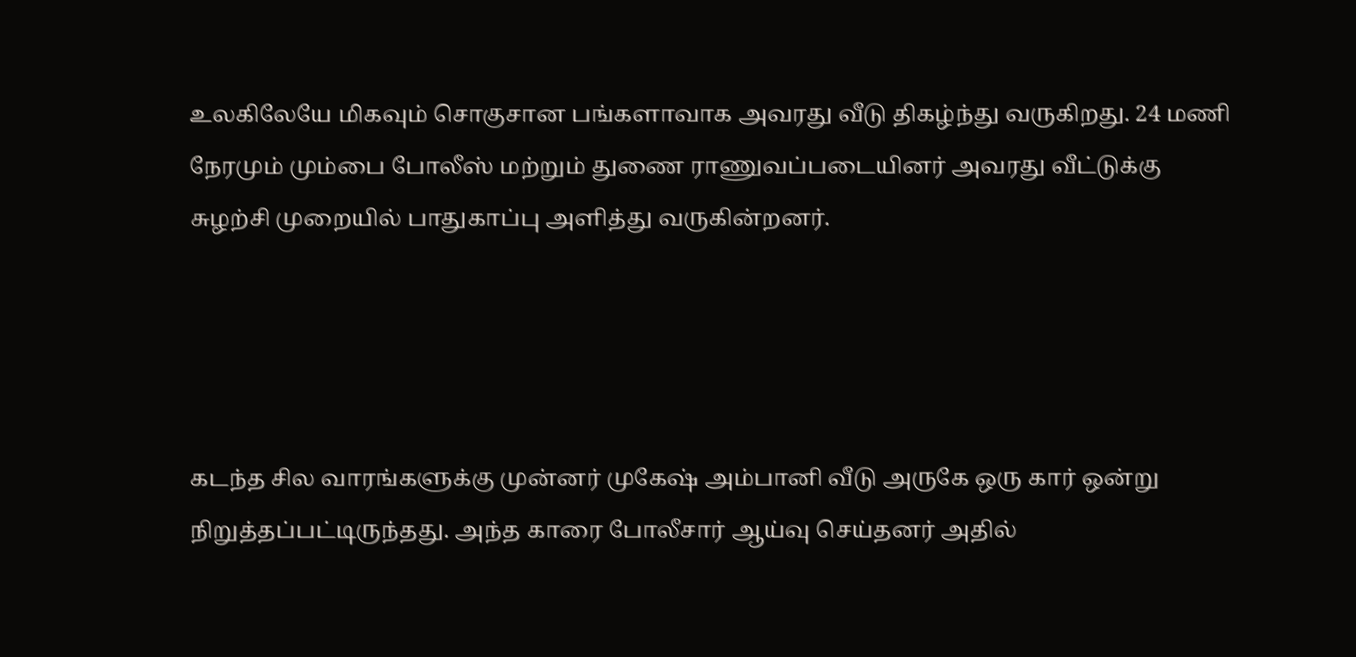உலகிலேயே மிகவும் சொகுசான பங்களாவாக அவரது வீடு திகழ்ந்து வருகிறது. 24 மணி நேரமும் மும்பை போலீஸ் மற்றும் துணை ராணுவப்படையினர் அவரது வீட்டுக்கு சுழற்சி முறையில் பாதுகாப்பு அளித்து வருகின்றனர்.




கடந்த சில வாரங்களுக்கு முன்னர் முகேஷ் அம்பானி வீடு அருகே ஒரு கார் ஒன்று நிறுத்தப்பட்டிருந்தது. அந்த காரை போலீசார் ஆய்வு செய்தனர் அதில்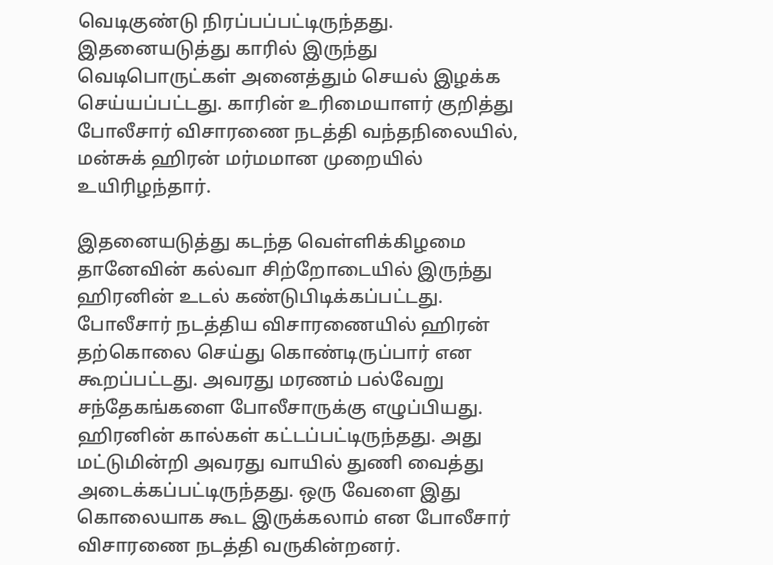வெடிகுண்டு நிரப்பப்பட்டிருந்தது. இதனையடுத்து காரில் இருந்து வெடிபொருட்கள் அனைத்தும் செயல் இழக்க செய்யப்பட்டது. காரின் உரிமையாளர் குறித்து போலீசார் விசாரணை நடத்தி வந்தநிலையில், மன்சுக் ஹிரன் மர்மமான முறையில் உயிரிழந்தார்.

இதனையடுத்து கடந்த வெள்ளிக்கிழமை தானேவின் கல்வா சிற்றோடையில் இருந்து ஹிரனின் உடல் கண்டுபிடிக்கப்பட்டது. போலீசார் நடத்திய விசாரணையில் ஹிரன் தற்கொலை செய்து கொண்டிருப்பார் என கூறப்பட்டது. அவரது மரணம் பல்வேறு சந்தேகங்களை போலீசாருக்கு எழுப்பியது. ஹிரனின் கால்கள் கட்டப்பட்டிருந்தது. அது மட்டுமின்றி அவரது வாயில் துணி வைத்து அடைக்கப்பட்டிருந்தது. ஒரு வேளை இது கொலையாக கூட இருக்கலாம் என போலீசார் விசாரணை நடத்தி வருகின்றனர்.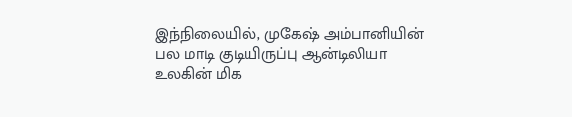இந்நிலையில், முகேஷ் அம்பானியின் பல மாடி குடியிருப்பு ஆன்டிலியா உலகின் மிக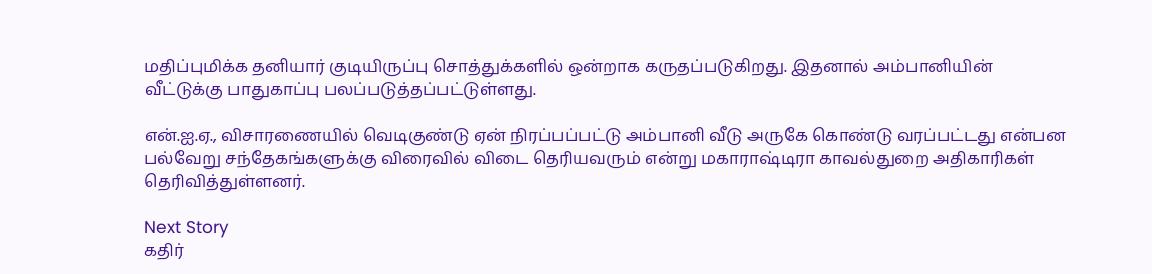மதிப்புமிக்க தனியார் குடியிருப்பு சொத்துக்களில் ஒன்றாக கருதப்படுகிறது. இதனால் அம்பானியின் வீட்டுக்கு பாதுகாப்பு பலப்படுத்தப்பட்டுள்ளது.

என்.ஐ.ஏ., விசாரணையில் வெடிகுண்டு ஏன் நிரப்பப்பட்டு அம்பானி வீடு அருகே கொண்டு வரப்பட்டது என்பன பல்வேறு சந்தேகங்களுக்கு விரைவில் விடை தெரியவரும் என்று மகாராஷ்டிரா காவல்துறை அதிகாரிகள் தெரிவித்துள்ளனர்.

Next Story
கதிர்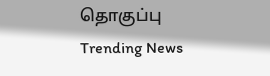தொகுப்பு
Trending News